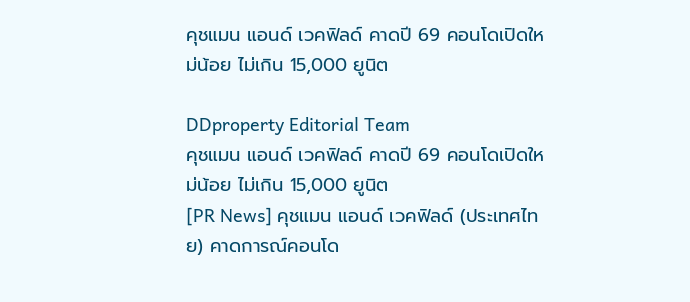คุชแมน แอนด์ เวคฟิลด์ คาดปี 69 คอนโดเปิดใหม่น้อย ไม่เกิน 15,000 ยูนิต

DDproperty Editorial Team
คุชแมน แอนด์ เวคฟิลด์ คาดปี 69 คอนโดเปิดใหม่น้อย ไม่เกิน 15,000 ยูนิต
[PR News] คุชแมน แอนด์ เวคฟิลด์ (ประเทศไทย) คาดการณ์คอนโด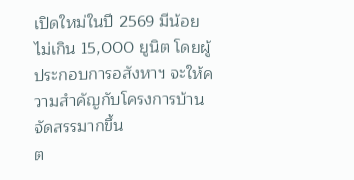เปิดใหม่ในปี 2569 มีน้อย ไม่เกิน 15,000 ยูนิต โดยผู้ประกอบการอสังหาฯ จะให้ความสำคัญกับโครงการบ้านจัดสรรมากขึ้น
ต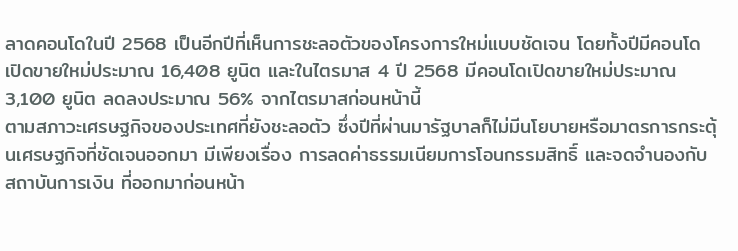ลาดคอนโดในปี 2568 เป็นอีกปีที่เห็นการชะลอตัวของโครงการใหม่แบบชัดเจน โดยทั้งปีมีคอนโดเปิดขายใหม่ประมาณ 16,408 ยูนิต และในไตรมาส 4 ปี 2568 มีคอนโดเปิดขายใหม่ประมาณ 3,100 ยูนิต ลดลงประมาณ 56% จากไตรมาสก่อนหน้านี้
ตามสภาวะเศรษฐกิจของประเทศที่ยังชะลอตัว ซึ่งปีที่ผ่านมารัฐบาลก็ไม่มีนโยบายหรือมาตรการกระตุ้นเศรษฐกิจที่ชัดเจนออกมา มีเพียงเรื่อง การลดค่าธรรมเนียมการโอนกรรมสิทธิ์ และจดจำนองกับสถาบันการเงิน ที่ออกมาก่อนหน้า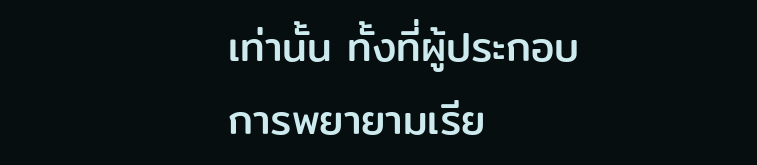เท่านั้น ทั้งที่ผู้ประกอบการพยายามเรีย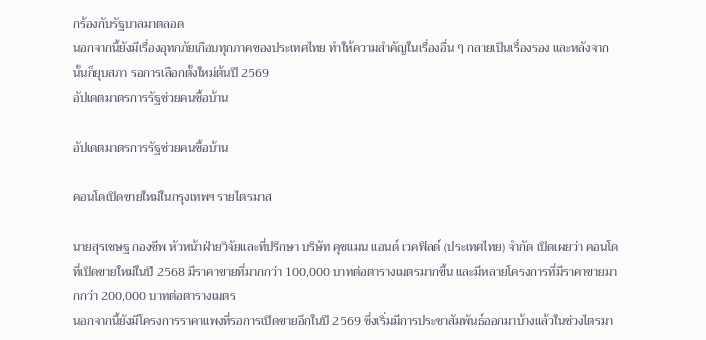กร้องกับรัฐบาลมาตลอด
นอกจากนี้ยังมีเรื่องอุทกภัยเกือบทุกภาคของประเทศไทย ทำให้ความสำคัญในเรื่องอื่น ๆ กลายเป็นเรื่องรอง และหลังจากนั้นก็ยุบสภา รอการเลือกตั้งใหม่ต้นปี 2569
อัปเดตมาตรการรัฐช่วยคนซื้อบ้าน

อัปเดตมาตรการรัฐช่วยคนซื้อบ้าน

คอนโดเปิดขายใหม่ในกรุงเทพฯ รายไตรมาส

นายสุรเชษฐ กองชีพ หัวหน้าฝ่ายวิจัยและที่ปรึกษา บริษัท คุชแมน แอนด์ เวคฟิลด์ (ประเทศไทย) จำกัด เปิดเผยว่า คอนโดที่เปิดขายใหม่ในปี 2568 มีราคาขายที่มากกว่า 100,000 บาทต่อตารางเมตรมากขึ้น และมีหลายโครงการที่มีราคาขายมากกว่า 200,000 บาทต่อตารางเมตร
นอกจากนี้ยังมีโครงการราคาแพงที่รอการเปิดขายอีกในปี 2569 ซึ่งเริ่มมีการประชาสัมพันธ์ออกมาบ้างแล้วในช่วงไตรมา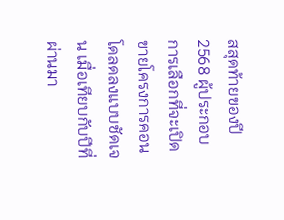สสุดท้ายของปี 2568 ผู้ประกอบการเลือกที่จะเปิดขายโครงการคอนโดลดลงแบบชัดเจน เมื่อเทียบกับปีที่ผ่านมา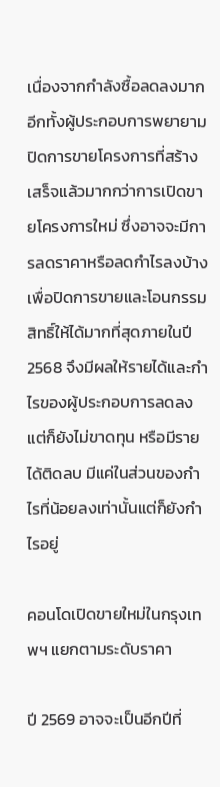เนื่องจากกำลังซื้อลดลงมาก อีกทั้งผู้ประกอบการพยายามปิดการขายโครงการที่สร้างเสร็จแล้วมากกว่าการเปิดขายโครงการใหม่ ซึ่งอาจจะมีการลดราคาหรือลดกำไรลงบ้าง เพื่อปิดการขายและโอนกรรมสิทธิ์ให้ได้มากที่สุดภายในปี 2568 จึงมีผลให้รายได้และกำไรของผู้ประกอบการลดลง แต่ก็ยังไม่ขาดทุน หรือมีรายได้ติดลบ มีแค่ในส่วนของกำไรที่น้อยลงเท่านั้นแต่ก็ยังกำไรอยู่

คอนโดเปิดขายใหม่ในกรุงเทพฯ แยกตามระดับราคา

ปี 2569 อาจจะเป็นอีกปีที่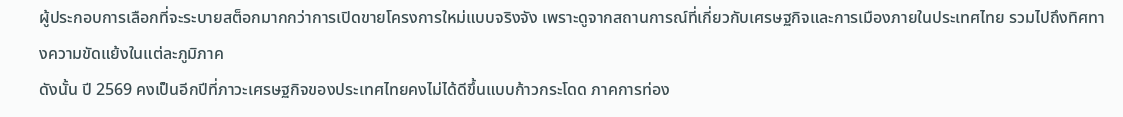ผู้ประกอบการเลือกที่จะระบายสต็อกมากกว่าการเปิดขายโครงการใหม่แบบจริงจัง เพราะดูจากสถานการณ์ที่เกี่ยวกับเศรษฐกิจและการเมืองภายในประเทศไทย รวมไปถึงทิศทางความขัดแย้งในแต่ละภูมิภาค
ดังนั้น ปี 2569 คงเป็นอีกปีที่ภาวะเศรษฐกิจของประเทศไทยคงไม่ได้ดีขึ้นแบบก้าวกระโดด ภาคการท่อง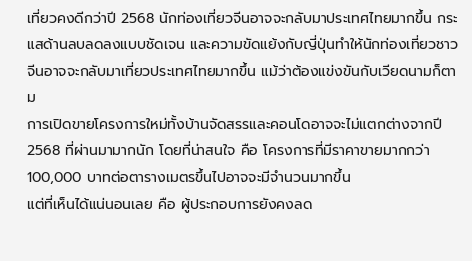เที่ยวคงดีกว่าปี 2568 นักท่องเที่ยวจีนอาจจะกลับมาประเทศไทยมากขึ้น กระแสด้านลบลดลงแบบชัดเจน และความขัดแย้งกับญี่ปุ่นทำให้นักท่องเที่ยวชาวจีนอาจจะกลับมาเที่ยวประเทศไทยมากขึ้น แม้ว่าต้องแข่งขันกับเวียดนามก็ตาม
การเปิดขายโครงการใหม่ทั้งบ้านจัดสรรและคอนโดอาจจะไม่แตกต่างจากปี 2568 ที่ผ่านมามากนัก โดยที่น่าสนใจ คือ โครงการที่มีราคาขายมากกว่า 100,000 บาทต่อตารางเมตรขึ้นไปอาจจะมีจำนวนมากขึ้น
แต่ที่เห็นได้แน่นอนเลย คือ ผู้ประกอบการยังคงลด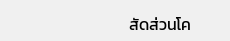สัดส่วนโค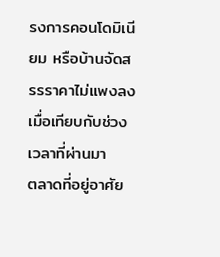รงการคอนโดมิเนียม หรือบ้านจัดสรรราคาไม่แพงลงเมื่อเทียบกับช่วงเวลาที่ผ่านมา
ตลาดที่อยู่อาศัย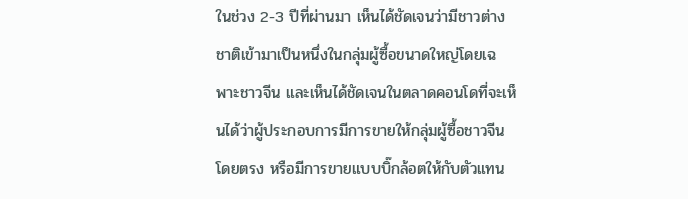ในช่วง 2-3 ปีที่ผ่านมา เห็นได้ชัดเจนว่ามีชาวต่างชาติเข้ามาเป็นหนึ่งในกลุ่มผู้ซื้อขนาดใหญ่โดยเฉพาะชาวจีน และเห็นได้ชัดเจนในตลาดคอนโดที่จะเห็นได้ว่าผู้ประกอบการมีการขายให้กลุ่มผู้ซื้อชาวจีนโดยตรง หรือมีการขายแบบบิ๊กล้อตให้กับตัวแทน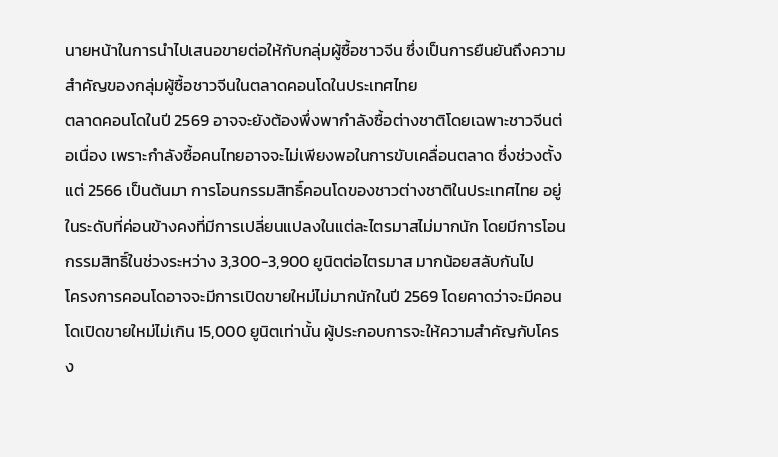นายหน้าในการนำไปเสนอขายต่อให้กับกลุ่มผู้ซื้อชาวจีน ซึ่งเป็นการยืนยันถึงความสำคัญของกลุ่มผู้ซื้อชาวจีนในตลาดคอนโดในประเทศไทย
ตลาดคอนโดในปี 2569 อาจจะยังต้องพึ่งพากำลังซื้อต่างชาติโดยเฉพาะชาวจีนต่อเนื่อง เพราะกำลังซื้อคนไทยอาจจะไม่เพียงพอในการขับเคลื่อนตลาด ซึ่งช่วงตั้งแต่ 2566 เป็นต้นมา การโอนกรรมสิทธิ์คอนโดของชาวต่างชาติในประเทศไทย อยู่ในระดับที่ค่อนข้างคงที่มีการเปลี่ยนแปลงในแต่ละไตรมาสไม่มากนัก โดยมีการโอนกรรมสิทธิ์ในช่วงระหว่าง 3,300-3,900 ยูนิตต่อไตรมาส มากน้อยสลับกันไป
โครงการคอนโดอาจจะมีการเปิดขายใหม่ไม่มากนักในปี 2569 โดยคาดว่าจะมีคอนโดเปิดขายใหม่ไม่เกิน 15,000 ยูนิตเท่านั้น ผู้ประกอบการจะให้ความสำคัญกับโครง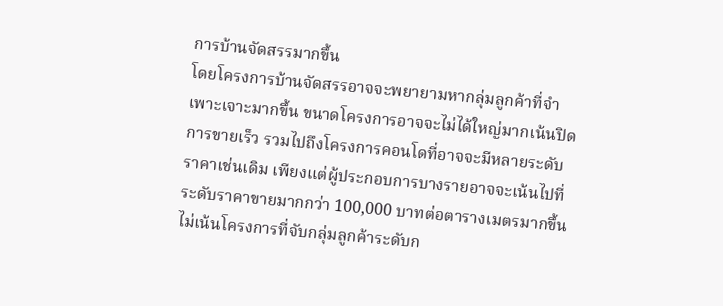การบ้านจัดสรรมากขึ้น
โดยโครงการบ้านจัดสรรอาจจะพยายามหากลุ่มลูกค้าที่จำเพาะเจาะมากขึ้น ขนาดโครงการอาจจะไม่ได้ใหญ่มากเน้นปิดการขายเร็ว รวมไปถึงโครงการคอนโดที่อาจจะมีหลายระดับราคาเช่นเดิม เพียงแต่ผู้ประกอบการบางรายอาจจะเน้นไปที่ระดับราคาขายมากกว่า 100,000 บาทต่อตารางเมตรมากขึ้น ไม่เน้นโครงการที่จับกลุ่มลูกค้าระดับก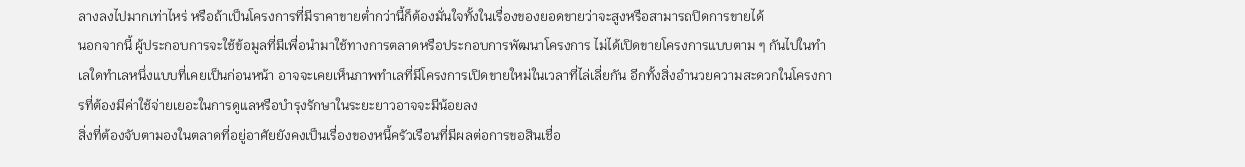ลางลงไปมากเท่าไหร่ หรือถ้าเป็นโครงการที่มีราคาขายต่ำกว่านี้ก็ต้องมั่นใจทั้งในเรื่องของยอดขายว่าจะสูงหรือสามารถปิดการขายได้
นอกจากนี้ ผู้ประกอบการจะใช้ข้อมูลที่มีเพื่อนำมาใช้ทางการตลาดหรือประกอบการพัฒนาโครงการ ไม่ได้เปิดขายโครงการแบบตาม ๆ กันไปในทำเลใดทำเลหนึ่งแบบที่เคยเป็นก่อนหน้า อาจจะเคยเห็นภาพทำเลที่มีโครงการเปิดขายใหม่ในเวลาที่ไล่เลี่ยกัน อีกทั้งสิ่งอำนวยความสะดวกในโครงการที่ต้องมีค่าใช้จ่ายเยอะในการดูแลหรือบำรุงรักษาในระยะยาวอาจจะมีน้อยลง
สิ่งที่ต้องจับตามองในตลาดที่อยู่อาศัยยังคงเป็นเรื่องของหนี้ครัวเรือนที่มีผลต่อการขอสินเชื่อ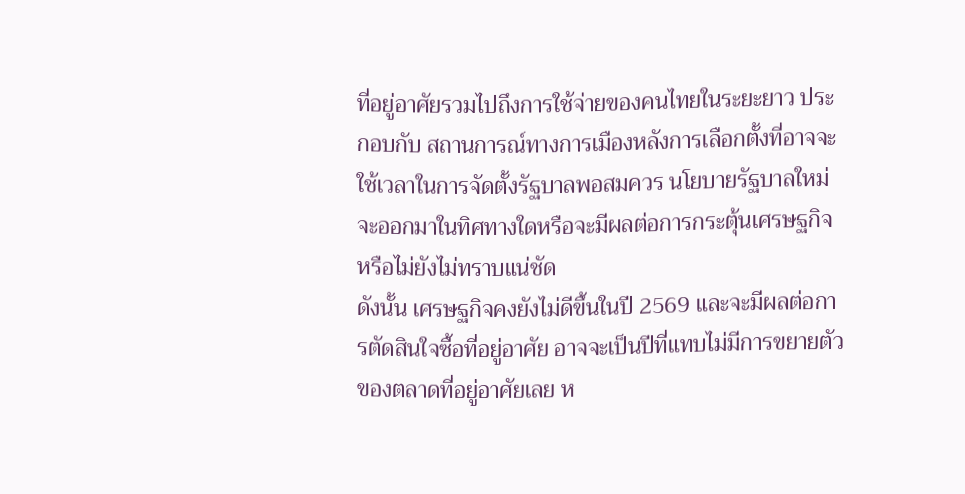ที่อยู่อาศัยรวมไปถึงการใช้จ่ายของคนไทยในระยะยาว ประกอบกับ สถานการณ์ทางการเมืองหลังการเลือกตั้งที่อาจจะใช้เวลาในการจัดตั้งรัฐบาลพอสมควร นโยบายรัฐบาลใหม่จะออกมาในทิศทางใดหรือจะมีผลต่อการกระตุ้นเศรษฐกิจหรือไม่ยังไม่ทราบแน่ชัด
ดังนั้น เศรษฐกิจคงยังไม่ดีขึ้นในปี 2569 และจะมีผลต่อการตัดสินใจซื้อที่อยู่อาศัย อาจจะเป็นปีที่แทบไม่มีการขยายตัวของตลาดที่อยู่อาศัยเลย ห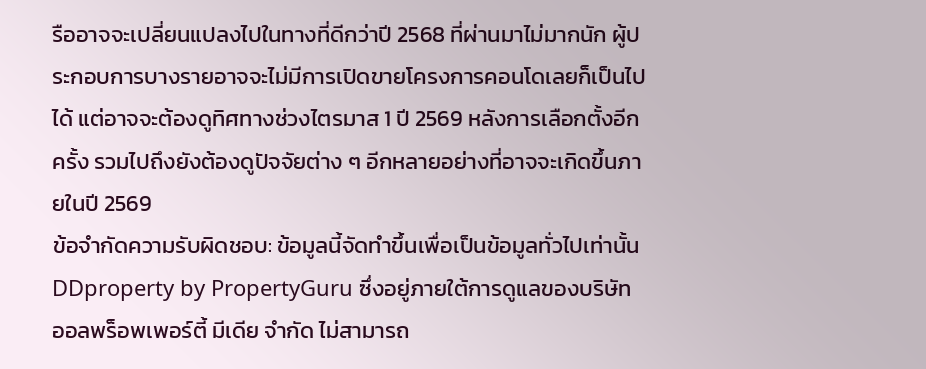รืออาจจะเปลี่ยนแปลงไปในทางที่ดีกว่าปี 2568 ที่ผ่านมาไม่มากนัก ผู้ประกอบการบางรายอาจจะไม่มีการเปิดขายโครงการคอนโดเลยก็เป็นไปได้ แต่อาจจะต้องดูทิศทางช่วงไตรมาส 1 ปี 2569 หลังการเลือกตั้งอีกครั้ง รวมไปถึงยังต้องดูปัจจัยต่าง ๆ อีกหลายอย่างที่อาจจะเกิดขึ้นภายในปี 2569
ข้อจำกัดความรับผิดชอบ: ข้อมูลนี้จัดทำขึ้นเพื่อเป็นข้อมูลทั่วไปเท่านั้น DDproperty by PropertyGuru ซึ่งอยู่ภายใต้การดูแลของบริษัท ออลพร็อพเพอร์ตี้ มีเดีย จำกัด ไม่สามารถ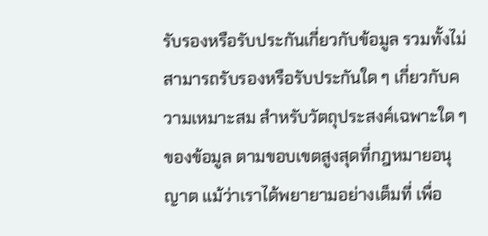รับรองหรือรับประกันเกี่ยวกับข้อมูล รวมทั้งไม่สามารถรับรองหรือรับประกันใด ๆ เกี่ยวกับความเหมาะสม สำหรับวัตถุประสงค์เฉพาะใด ๆ ของข้อมูล ตามขอบเขตสูงสุดที่กฎหมายอนุญาต แม้ว่าเราได้พยายามอย่างเต็มที่ เพื่อ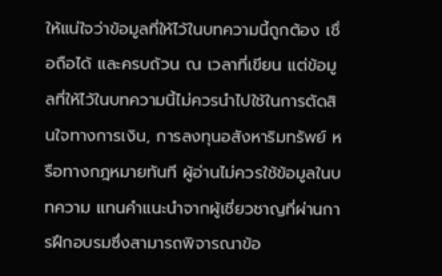ให้แน่ใจว่าข้อมูลที่ให้ไว้ในบทความนี้ถูกต้อง เชื่อถือได้ และครบถ้วน ณ เวลาที่เขียน แต่ข้อมูลที่ให้ไว้ในบทความนี้ไม่ควรนำไปใช้ในการตัดสินใจทางการเงิน, การลงทุนอสังหาริมทรัพย์ หรือทางกฎหมายทันที ผู้อ่านไม่ควรใช้ข้อมูลในบทความ แทนคำแนะนำจากผู้เชี่ยวชาญที่ผ่านการฝึกอบรมซึ่งสามารถพิจารณาข้อ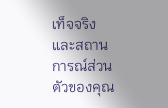เท็จจริงและสถานการณ์ส่วนตัวของคุณ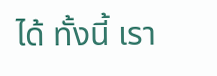ได้ ทั้งนี้ เรา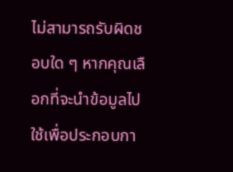ไม่สามารถรับผิดชอบใด ๆ หากคุณเลือกที่จะนำข้อมูลไปใช้เพื่อประกอบกา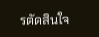รตัดสินใจ